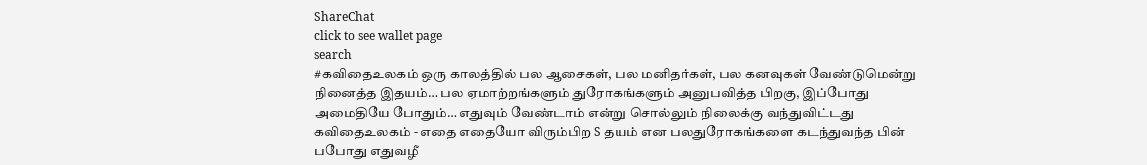ShareChat
click to see wallet page
search
#கவிதைஉலகம் ஒரு காலத்தில் பல ஆசைகள், பல மனிதர்கள், பல கனவுகள் வேண்டுமென்று நினைத்த இதயம்… பல ஏமாற்றங்களும் துரோகங்களும் அனுபவித்த பிறகு, இப்போது அமைதியே போதும்… எதுவும் வேண்டாம் என்று சொல்லும் நிலைக்கு வந்துவிட்டது
கவிதைஉலகம் - எதை எதையோ விரும்பிற S தயம் என பலதுரோகங்களை கடந்துவந்த பின் பபோது எதுவழீ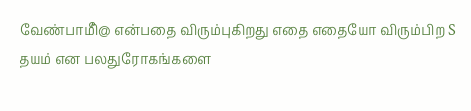வேண்பாமிீ@ என்பதை விரும்புகிறது எதை எதையோ விரும்பிற S தயம் என பலதுரோகங்களை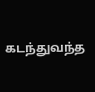கடந்துவந்த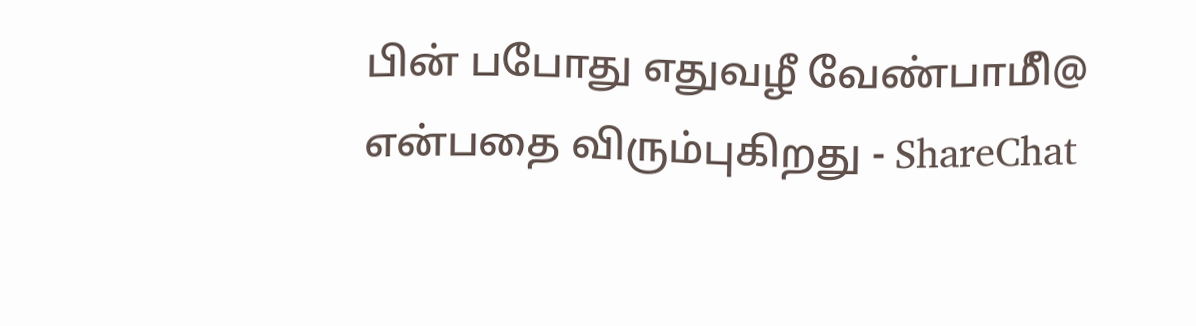பின் பபோது எதுவழீ வேண்பாமிீ@ என்பதை விரும்புகிறது - ShareChat